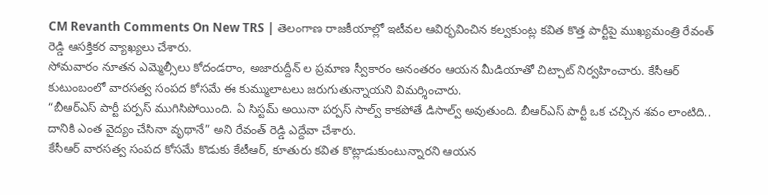CM Revanth Comments On New TRS | తెలంగాణ రాజకీయాల్లో ఇటీవల ఆవిర్భవించిన కల్వకుంట్ల కవిత కొత్త పార్టీపై ముఖ్యమంత్రి రేవంత్ రెడ్డి ఆసక్తికర వ్యాఖ్యలు చేశారు.
సోమవారం నూతన ఎమ్మెల్సీలు కోదండరాం, అజారుద్దీన్ ల ప్రమాణ స్వీకారం అనంతరం ఆయన మీడియాతో చిట్చాట్ నిర్వహించారు. కేసీఆర్ కుటుంబంలో వారసత్వ సంపద కోసమే ఈ కుమ్ములాటలు జరుగుతున్నాయని విమర్శించారు.
“బీఆర్ఎస్ పార్టీ పర్పస్ ముగిసిపోయింది. ఏ సిస్టమ్ అయినా పర్పస్ సాల్వ్ కాకపోతే డిసాల్వ్ అవుతుంది. బీఆర్ఎస్ పార్టీ ఒక చచ్చిన శవం లాంటిది.. దానికి ఎంత వైద్యం చేసినా వృథానే” అని రేవంత్ రెడ్డి ఎద్దేవా చేశారు.
కేసీఆర్ వారసత్వ సంపద కోసమే కొడుకు కేటీఆర్, కూతురు కవిత కొట్లాడుకుంటున్నారని ఆయన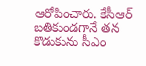ఆరోపించారు. కేసీఆర్ బతికుండగానే తన కొడుకును సీఎం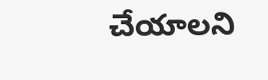చేయాలని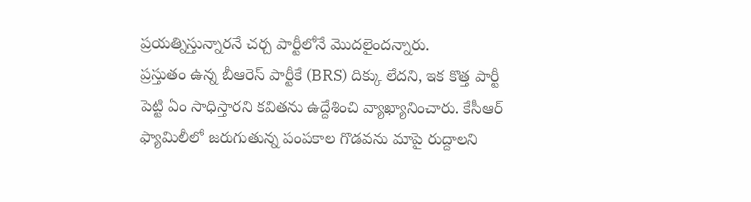ప్రయత్నిస్తున్నారనే చర్చ పార్టీలోనే మొదలైందన్నారు.
ప్రస్తుతం ఉన్న బీఆరెస్ పార్టీకే (BRS) దిక్కు లేదని, ఇక కొత్త పార్టీ పెట్టి ఏం సాధిస్తారని కవితను ఉద్దేశించి వ్యాఖ్యానించారు. కేసీఆర్ ఫ్యామిలీలో జరుగుతున్న పంపకాల గొడవను మాపై రుద్దాలని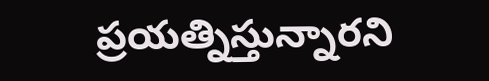ప్రయత్నిస్తున్నారని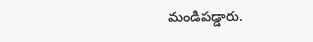మండిపడ్డారు.